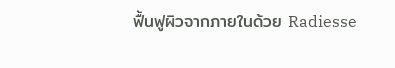ฟื้นฟูผิวจากภายในด้วย Radiesse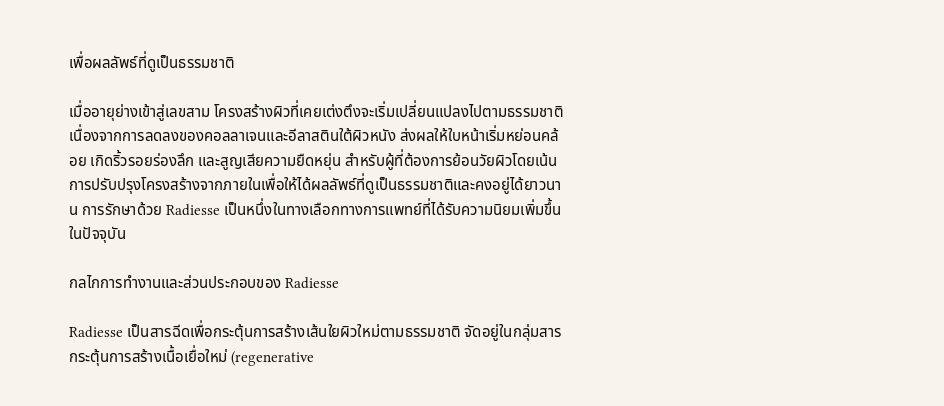เพื่อผลลัพธ์ที่ดูเป็นธรรมชาติ

เมื่ออายุย่างเข้าสู่เลขสาม โครงสร้างผิวที่เคยเต่งตึงจะเริ่มเปลี่ยนแปลงไปตามธรรมชาติเนื่องจากการลดลงของคอลลาเจนและอีลาสตินใต้ผิวหนัง ส่งผลให้ใบหน้าเริ่มหย่อนคล้อย เกิดริ้วรอยร่องลึก และสูญเสียความยืดหยุ่น สำหรับผู้ที่ต้องการย้อนวัยผิวโดยเน้นการปรับปรุงโครงสร้างจากภายในเพื่อให้ได้ผลลัพธ์ที่ดูเป็นธรรมชาติและคงอยู่ได้ยาวนาน การรักษาด้วย Radiesse เป็นหนึ่งในทางเลือกทางการแพทย์ที่ได้รับความนิยมเพิ่มขึ้นในปัจจุบัน

กลไกการทำงานและส่วนประกอบของ Radiesse

Radiesse เป็นสารฉีดเพื่อกระตุ้นการสร้างเส้นใยผิวใหม่ตามธรรมชาติ จัดอยู่ในกลุ่มสารกระตุ้นการสร้างเนื้อเยื่อใหม่ (regenerative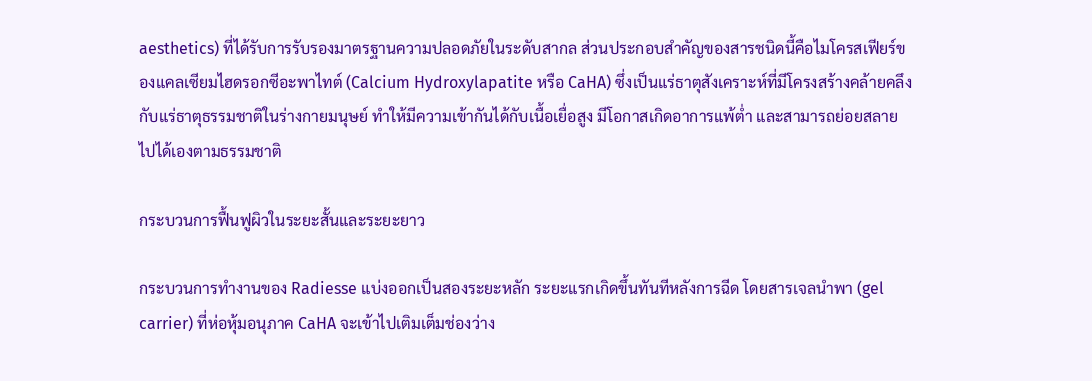aesthetics) ที่ได้รับการรับรองมาตรฐานความปลอดภัยในระดับสากล ส่วนประกอบสำคัญของสารชนิดนี้คือไมโครสเฟียร์ของแคลเซียมไฮดรอกซีอะพาไทต์ (Calcium Hydroxylapatite หรือ CaHA) ซึ่งเป็นแร่ธาตุสังเคราะห์ที่มีโครงสร้างคล้ายคลึงกับแร่ธาตุธรรมชาติในร่างกายมนุษย์ ทำให้มีความเข้ากันได้กับเนื้อเยื่อสูง มีโอกาสเกิดอาการแพ้ต่ำ และสามารถย่อยสลายไปได้เองตามธรรมชาติ

กระบวนการฟื้นฟูผิวในระยะสั้นและระยะยาว

กระบวนการทำงานของ Radiesse แบ่งออกเป็นสองระยะหลัก ระยะแรกเกิดขึ้นทันทีหลังการฉีด โดยสารเจลนำพา (gel carrier) ที่ห่อหุ้มอนุภาค CaHA จะเข้าไปเติมเต็มช่องว่าง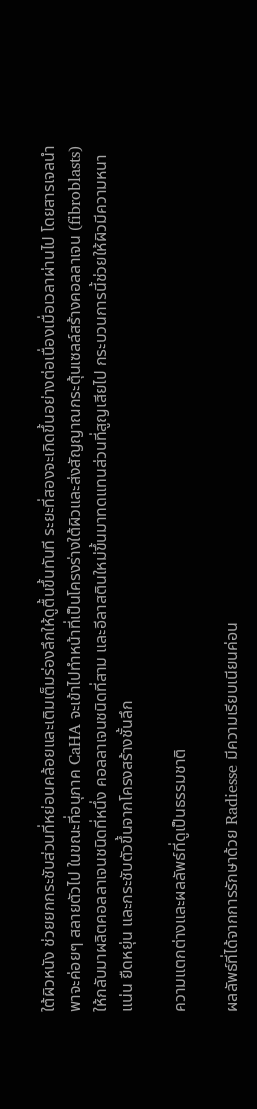ใต้ผิวหนัง ช่วยยกกระชับส่วนที่หย่อนคล้อยและเติมเต็มร่องลึกให้ดูตื้นขึ้นทันที ระยะที่สองจะเกิดขึ้นอย่างต่อเนื่องเมื่อเวลาผ่านไป โดยสารเจลนำพาจะค่อยๆ สลายตัวไป ในขณะที่อนุภาค CaHA จะเข้าไปทำหน้าที่เป็นโครงร่างใต้ผิวและส่งสัญญาณกระตุ้นเซลล์สร้างคอลลาเจน (fibroblasts) ให้กลับมาผลิตคอลลาเจนชนิดที่หนึ่ง คอลลาเจนชนิดที่สาม และอีลาสตินใหม่ขึ้นมาทดแทนส่วนที่สูญเสียไป กระบวนการนี้ช่วยให้ผิวมีความหนาแน่น ยืดหยุ่น และกระชับตัวขึ้นจากโครงสร้างชั้นลึก

ความแตกต่างและผลลัพธ์ที่ดูเป็นธรรมชาติ

ผลลัพธ์ที่ได้จากการรักษาด้วย Radiesse มีความเรียบเนียนค่อน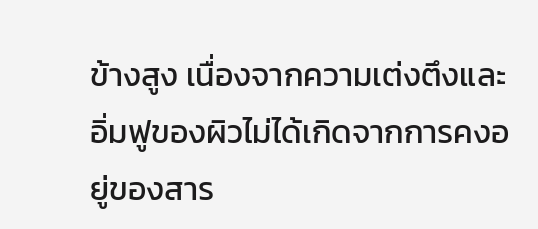ข้างสูง เนื่องจากความเต่งตึงและอิ่มฟูของผิวไม่ได้เกิดจากการคงอยู่ของสาร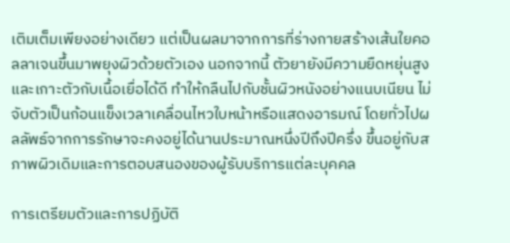เติมเต็มเพียงอย่างเดียว แต่เป็นผลมาจากการที่ร่างกายสร้างเส้นใยคอลลาเจนขึ้นมาพยุงผิวด้วยตัวเอง นอกจากนี้ ตัวยายังมีความยืดหยุ่นสูงและเกาะตัวกับเนื้อเยื่อได้ดี ทำให้กลืนไปกับชั้นผิวหนังอย่างแนบเนียน ไม่จับตัวเป็นก้อนแข็งเวลาเคลื่อนไหวใบหน้าหรือแสดงอารมณ์ โดยทั่วไปผลลัพธ์จากการรักษาจะคงอยู่ได้นานประมาณหนึ่งปีถึงปีครึ่ง ขึ้นอยู่กับสภาพผิวเดิมและการตอบสนองของผู้รับบริการแต่ละบุคคล

การเตรียมตัวและการปฏิบัติ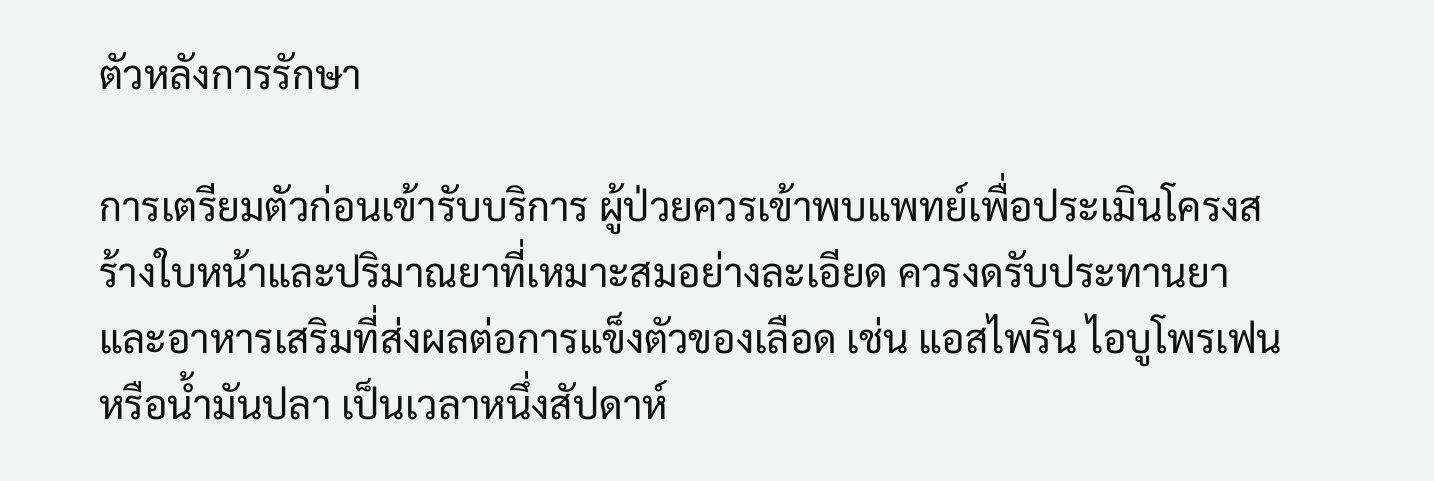ตัวหลังการรักษา

การเตรียมตัวก่อนเข้ารับบริการ ผู้ป่วยควรเข้าพบแพทย์เพื่อประเมินโครงสร้างใบหน้าและปริมาณยาที่เหมาะสมอย่างละเอียด ควรงดรับประทานยาและอาหารเสริมที่ส่งผลต่อการแข็งตัวของเลือด เช่น แอสไพริน ไอบูโพรเฟน หรือน้ำมันปลา เป็นเวลาหนึ่งสัปดาห์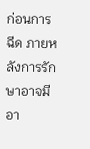ก่อนการฉีด ภายหลังการรักษาอาจมีอา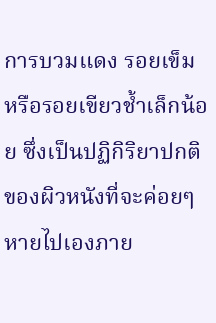การบวมแดง รอยเข็ม หรือรอยเขียวช้ำเล็กน้อย ซึ่งเป็นปฏิกิริยาปกติของผิวหนังที่จะค่อยๆ หายไปเองภาย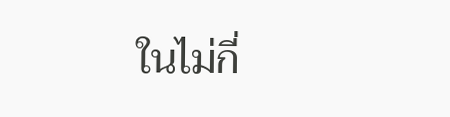ในไม่กี่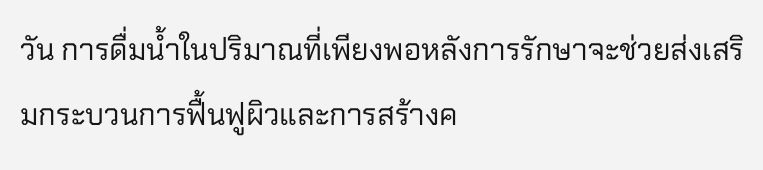วัน การดื่มน้ำในปริมาณที่เพียงพอหลังการรักษาจะช่วยส่งเสริมกระบวนการฟื้นฟูผิวและการสร้างค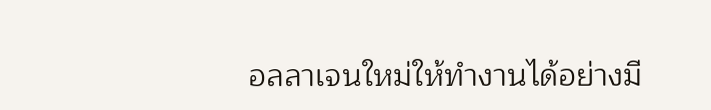อลลาเจนใหม่ให้ทำงานได้อย่างมี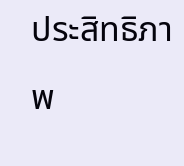ประสิทธิภาพ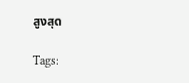สูงสุด

Tags: